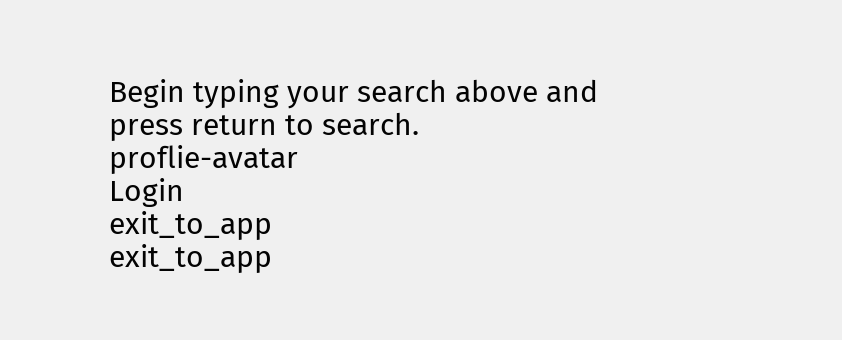Begin typing your search above and press return to search.
proflie-avatar
Login
exit_to_app
exit_to_app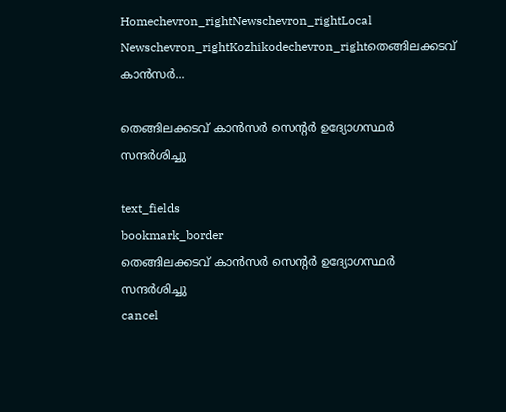Homechevron_rightNewschevron_rightLocal Newschevron_rightKozhikodechevron_rightതെങ്ങിലക്കടവ് കാൻസർ...

തെങ്ങിലക്കടവ് കാൻസർ സെന്റർ ഉദ്യോഗസ്ഥർ സന്ദർശിച്ചു

text_fields
bookmark_border
തെങ്ങിലക്കടവ് കാൻസർ സെന്റർ ഉദ്യോഗസ്ഥർ സന്ദർശിച്ചു
cancel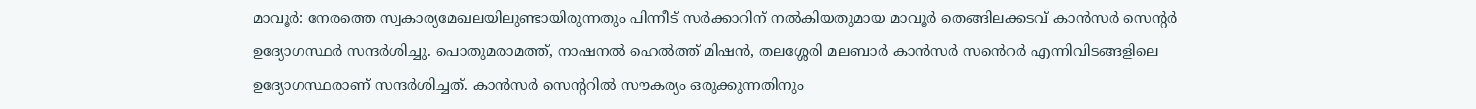മാവൂർ: നേരത്തെ സ്വകാര്യമേഖലയിലുണ്ടായിരുന്നതും പിന്നീട് സർക്കാറിന് നൽകിയതുമായ മാവൂർ തെങ്ങിലക്കടവ് കാൻസർ സെന്റർ ഉദ്യോഗസ്ഥർ സന്ദർശിച്ചു. പൊതുമരാമത്ത്, നാഷനൽ ഹെൽത്ത് മിഷൻ, തലശ്ശേരി മലബാർ കാൻസർ സൻെറർ എന്നിവിടങ്ങളിലെ ഉദ്യോഗസ്ഥരാണ് സന്ദർശിച്ചത്. കാൻസർ സെന്ററിൽ സൗകര്യം ഒരുക്കുന്നതിനും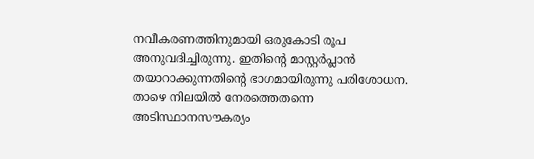നവീകരണത്തിനുമായി ഒരുകോടി രൂപ അനുവദിച്ചിരുന്നു. ഇതിന്റെ മാസ്റ്റർപ്ലാൻ തയാറാക്കുന്നതിന്റെ ഭാഗമായിരുന്നു പരിശോധന. താഴെ നിലയിൽ നേരത്തെതന്നെ അടിസ്ഥാനസൗകര്യം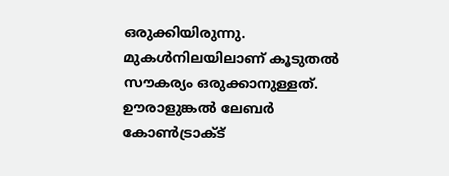ഒരുക്കിയിരുന്നു. മുകൾനിലയിലാണ് കൂടുതൽ സൗകര്യം ഒരുക്കാനുള്ളത്. ഊരാളുങ്കൽ ലേബർ കോൺട്രാക്ട്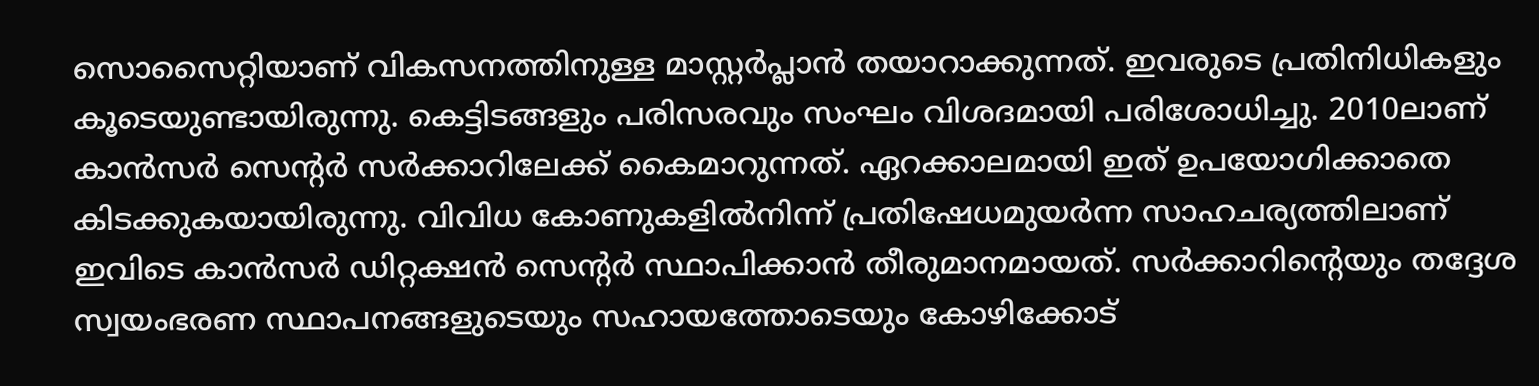സൊസൈറ്റിയാണ് വികസനത്തിനുള്ള മാസ്റ്റർപ്ലാൻ തയാറാക്കുന്നത്. ഇവരുടെ പ്രതിനിധികളും കൂടെയുണ്ടായിരുന്നു. കെട്ടിടങ്ങളും പരിസരവും സംഘം വിശദമായി പരിശോധിച്ചു. 2010ലാണ് കാൻസർ സെന്റർ സർക്കാറിലേക്ക് കൈമാറുന്നത്. ഏറക്കാലമായി ഇത് ഉപയോഗിക്കാതെ കിടക്കുകയായിരുന്നു. വിവിധ കോണുകളിൽനിന്ന് പ്രതിഷേധമുയർന്ന സാഹചര്യത്തിലാണ് ഇവിടെ കാൻസർ ഡിറ്റക്ഷൻ സെന്റർ സ്ഥാപിക്കാൻ തീരുമാനമായത്. സർക്കാറിന്റെയും തദ്ദേശ സ്വയംഭരണ സ്ഥാപനങ്ങളുടെയും സഹായത്തോടെയും കോഴിക്കോട്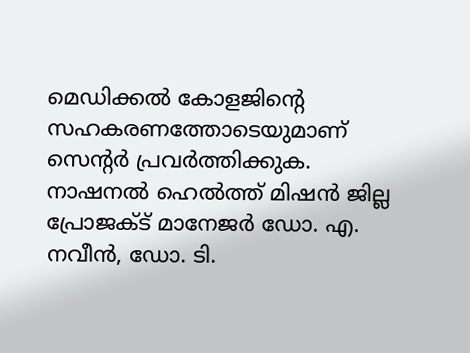മെഡിക്കൽ കോളജിന്റെ സഹകരണത്തോടെയുമാണ് സെന്റർ പ്രവർത്തിക്കുക. നാഷനൽ ഹെൽത്ത് മിഷൻ ജില്ല പ്രോജക്ട് മാനേജർ ഡോ. എ. നവീൻ, ഡോ. ടി.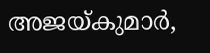അജയ്കുമാർ,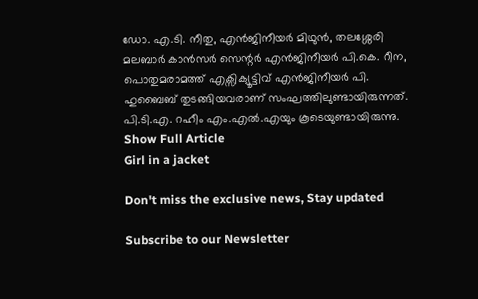ഡോ. എ.ടി. നീതു, എൻജിനീയർ മിഥുൻ, തലശ്ശേരി മലബാർ കാൻസർ സെന്റർ എൻജിനീയർ പി.കെ. റീന, പൊതുമരാമത്ത് എക്സിക്യൂട്ടിവ് എൻജിനീയർ പി. ഹുബൈബ് തുടങ്ങിയവരാണ് സംഘത്തിലുണ്ടായിരുന്നത്. പി.ടി.എ. റഹീം എം.എൽ.എയും കൂടെയുണ്ടായിരുന്നു.
Show Full Article
Girl in a jacket

Don't miss the exclusive news, Stay updated

Subscribe to our Newsletter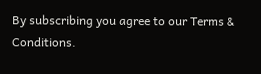By subscribing you agree to our Terms & Conditions.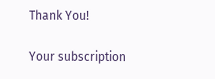Thank You!

Your subscription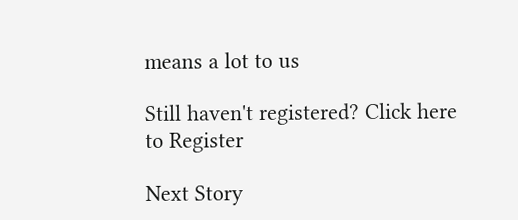means a lot to us

Still haven't registered? Click here to Register

Next Story